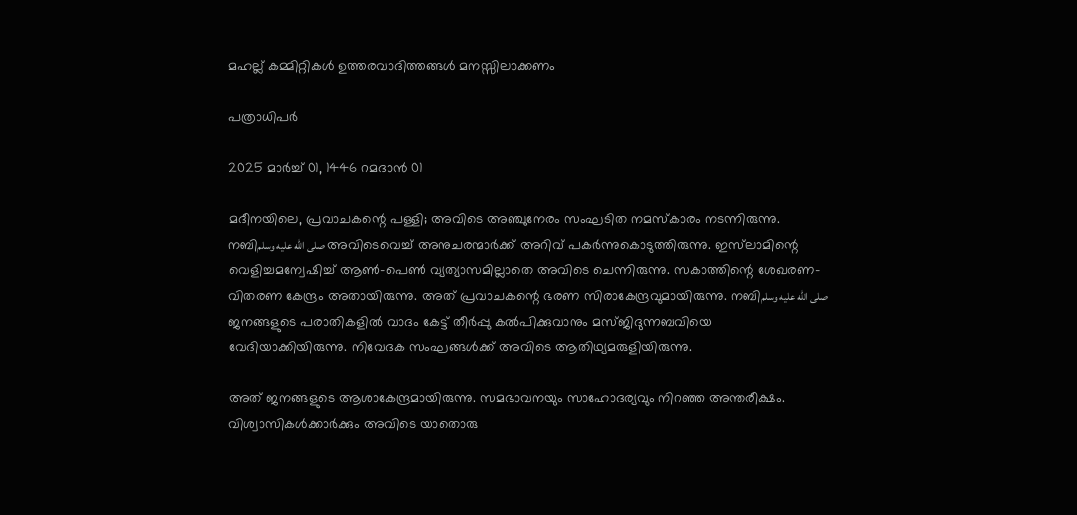മഹല്ല് കമ്മിറ്റികൾ ഉത്തരവാദിത്തങ്ങൾ മനസ്സിലാക്കണം

പത്രാധിപർ

2025 മാർച്ച് 01, 1446 റമദാൻ 01

മദീനയിലെ, പ്രവാചകന്റെ പള്ളി; അവിടെ അഞ്ചുനേരം സംഘടിത നമസ്‌കാരം നടന്നിരുന്നു. നബിصلى الله عليه وسلم അവിടെവെച്ച് അനുചരന്മാർക്ക് അറിവ് പകർന്നുകൊടുത്തിരുന്നു. ഇസ്‌ലാമിന്റെ വെളിച്ചമന്വേഷിച്ച് ആൺ-പെൺ വ്യത്യാസമില്ലാതെ അവിടെ ചെന്നിരുന്നു. സകാത്തിന്റെ ശേഖരണ-വിതരണ കേന്ദ്രം അതായിരുന്നു. അത് പ്രവാചകന്റെ ഭരണ സിരാകേന്ദ്രവുമായിരുന്നു. നബിصلى الله عليه وسلم ജനങ്ങളുടെ പരാതികളിൽ വാദം കേട്ട് തീർപ്പു കൽപിക്കുവാനും മസ്ജിദുന്നബവിയെ വേദിയാക്കിയിരുന്നു. നിവേദക സംഘങ്ങൾക്ക് അവിടെ ആതിഥ്യമരുളിയിരുന്നു.

അത് ജനങ്ങളുടെ ആശാകേന്ദ്രമായിരുന്നു. സമഭാവനയും സാഹോദര്യവും നിറഞ്ഞ അന്തരീക്ഷം. വിശ്വാസികൾക്കാർക്കും അവിടെ യാതൊരു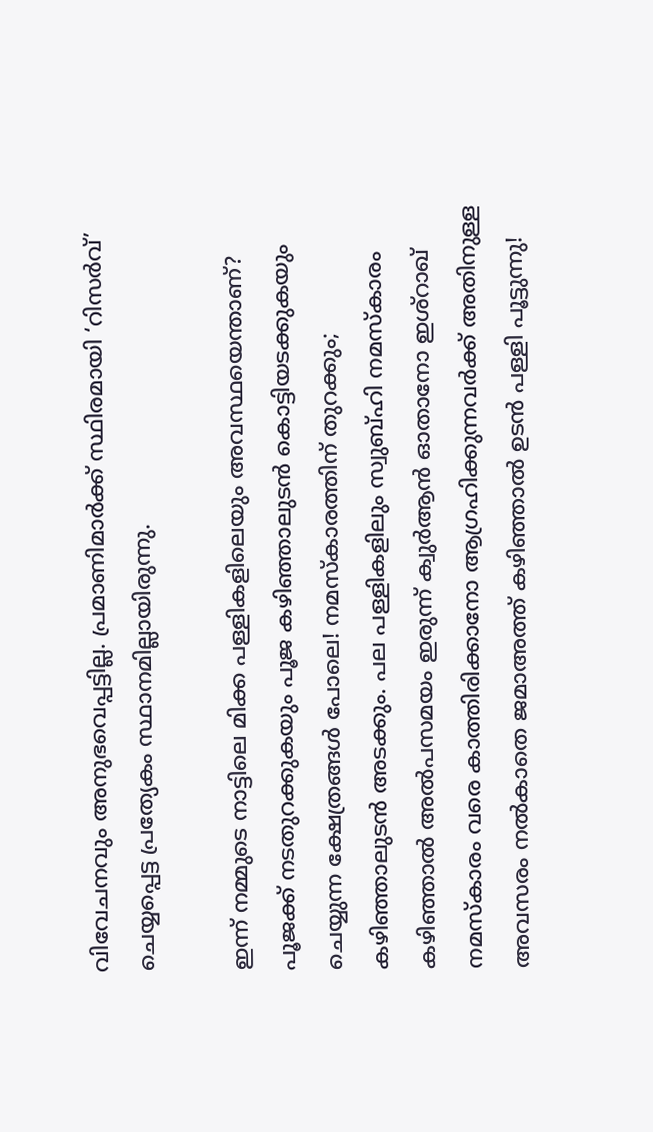വിവേചനവും അനുഭവെപ്പട്ടില്ല. പ്രമാണിമാർക്ക് സ്ഥിരമായി ‘റിസർവ്’ ചെയ്യപ്പെട്ട പ്രത്യേകം സ്ഥാനമില്ലായിരുന്നു.

ഇന്ന് നമ്മുടെ നാട്ടിലെ മിക്ക പള്ളികളിലെയും അവസ്ഥയെന്താണ്? പൂജക്ക് നടതുറക്കുകയും പൂജ കഴിഞ്ഞാലുടൻ കൊട്ടിയടക്കുകയും ചെയ്യുന്ന ക്ഷേത്രങ്ങൾ പോലെ! നമസ്‌കാരത്തിന് തുറക്കും; കഴിഞ്ഞാലുടൻ അടക്കും. പല പള്ളികളിലും സ്വുബ്ഹി നമസ്‌കാരം കഴിഞ്ഞാൽ അൽപസമയം ഇരുന്ന് ക്വുർആൻ ഓതാനോ ഇശ്റാഖ് നമസ്കാരം വരെ കാത്തിരിക്കാനോ ആഗ്രഹിക്കുന്നവർക്ക് അതിനുള്ള അവസരം നൽകാതെ ജമാഅത്ത് കഴിഞ്ഞാൽ ഉടൻ പള്ളി പൂട്ടുന്നു!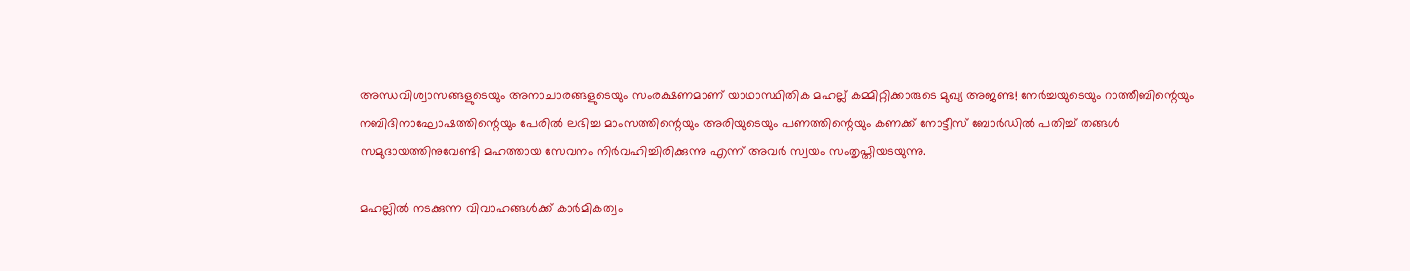അന്ധവിശ്വാസങ്ങളുടെയും അനാചാരങ്ങളുടെയും സംരക്ഷണമാണ് യാഥാസ്ഥിതിക മഹല്ല് കമ്മിറ്റിക്കാരുടെ മുഖ്യ അജണ്ട! നേർച്ചയുടെയും റാത്തീബിന്റെയും നബിദിനാഘോഷത്തിന്റെയും പേരിൽ ലഭിച്ച മാംസത്തിന്റെയും അരിയുടെയും പണത്തിന്റെയും കണക്ക് നോട്ടീസ് ബോർഡിൽ പതിച്ച് തങ്ങൾ സമുദായത്തിനുവേണ്ടി മഹത്തായ സേവനം നിർവഹിച്ചിരിക്കുന്നു എന്ന് അവർ സ്വയം സംതൃപ്തിയടയുന്നു.

മഹല്ലിൽ നടക്കുന്ന വിവാഹങ്ങൾക്ക് കാർമികത്വം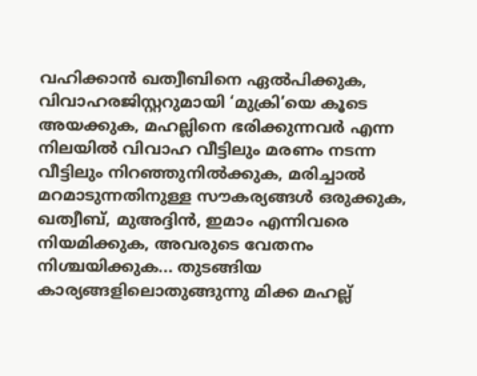വഹിക്കാൻ ഖത്വീബിനെ ഏൽപിക്കുക, വിവാഹരജിസ്റ്ററുമായി ‘മുക്രി’യെ കൂടെ അയക്കുക, മഹല്ലിനെ ഭരിക്കുന്നവർ എന്ന നിലയിൽ വിവാഹ വീട്ടിലും മരണം നടന്ന വീട്ടിലും നിറഞ്ഞുനിൽക്കുക, മരിച്ചാൽ മറമാടുന്നതിനുള്ള സൗകര്യങ്ങൾ ഒരുക്കുക, ഖത്വീബ്, മുഅദ്ദിൻ, ഇമാം എന്നിവരെ നിയമിക്കുക, അവരുടെ വേതനം നിശ്ചയിക്കുക... തുടങ്ങിയ കാര്യങ്ങളിലൊതുങ്ങുന്നു മിക്ക മഹല്ല്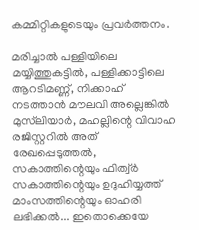കമ്മിറ്റികളുടെയും പ്രവർത്തനം.

മരിച്ചാൽ പള്ളിയിലെ മയ്യിത്തുകട്ടിൽ, പള്ളിക്കാട്ടിലെ ആറടിമണ്ണ്, നിക്കാഹ് നടത്താൻ മൗലവി അല്ലെങ്കിൽ മുസ്‌ലിയാർ, മഹല്ലിന്റെ വിവാഹ രജിസ്റ്ററിൽ അത് രേഖപ്പെടുത്തൽ, സകാത്തിന്റെയും ഫിത്വ‌്‌ർ സകാത്തിന്റെയും ഉദുഹിയ്യത്ത് മാംസത്തിന്റെയും ഓഹരി ലഭിക്കൽ... ഇതൊക്കെയേ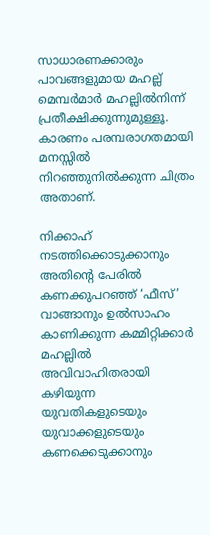സാധാരണക്കാരും പാവങ്ങളുമായ മഹല്ല് മെമ്പർമാർ മഹല്ലിൽനിന്ന് പ്രതീക്ഷിക്കുന്നുമുള്ളൂ. കാരണം പരമ്പരാഗതമായി മനസ്സിൽ നിറഞ്ഞുനിൽക്കുന്ന ചിത്രം അതാണ്.

നിക്കാഹ് നടത്തിക്കൊടുക്കാനും അതിന്റെ പേരിൽ കണക്കുപറഞ്ഞ് ‘ഫീസ്’ വാങ്ങാനും ഉൽസാഹം കാണിക്കുന്ന കമ്മിറ്റിക്കാർ മഹല്ലിൽ അവിവാഹിതരായി കഴിയുന്ന യുവതികളുടെയും യുവാക്കളുടെയും കണക്കെടുക്കാനും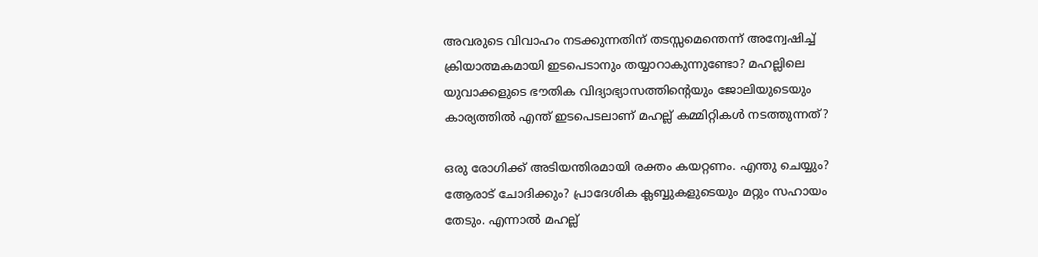അവരുടെ വിവാഹം നടക്കുന്നതിന് തടസ്സമെന്തെന്ന് അന്വേഷിച്ച് ക്രിയാത്മകമായി ഇടപെടാനും തയ്യാറാകുന്നുണ്ടോ? മഹല്ലിലെ യുവാക്കളുടെ ഭൗതിക വിദ്യാഭ്യാസത്തിന്റെയും ജോലിയുടെയും കാര്യത്തിൽ എന്ത് ഇടപെടലാണ് മഹല്ല് കമ്മിറ്റികൾ നടത്തുന്നത്?

ഒരു രോഗിക്ക് അടിയന്തിരമായി രക്തം കയറ്റണം. എന്തു ചെയ്യും? ആേരാട് ചോദിക്കും? പ്രാദേശിക ക്ലബ്ബുകളുടെയും മറ്റും സഹായം തേടും. എന്നാൽ മഹല്ല്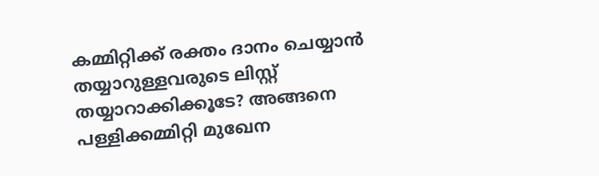കമ്മിറ്റിക്ക് രക്തം ദാനം ചെയ്യാൻ തയ്യാറുള്ളവരുടെ ലിസ്റ്റ് തയ്യാറാക്കിക്കൂടേ? അങ്ങനെ പള്ളിക്കമ്മിറ്റി മുഖേന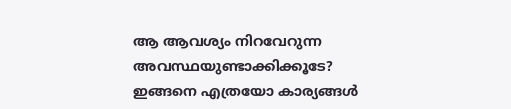ആ ആവശ്യം നിറവേറുന്ന അവസ്ഥയുണ്ടാക്കിക്കൂടേ? ഇങ്ങനെ എത്രയോ കാര്യങ്ങൾ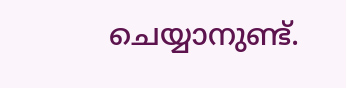ചെയ്യാനുണ്ട്.